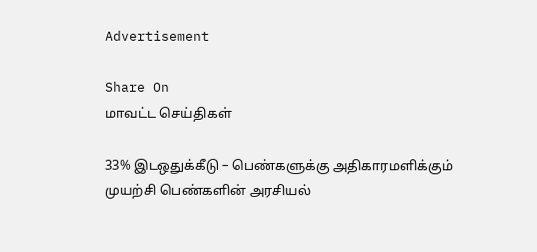Advertisement

Share On
மாவட்ட செய்திகள்

33% இடஒதுக்கீடு – பெண்களுக்கு அதிகாரமளிக்கும் முயற்சி பெண்களின் அரசியல்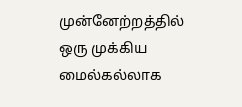முன்னேற்றத்தில் ஒரு முக்கிய மைல்கல்லாக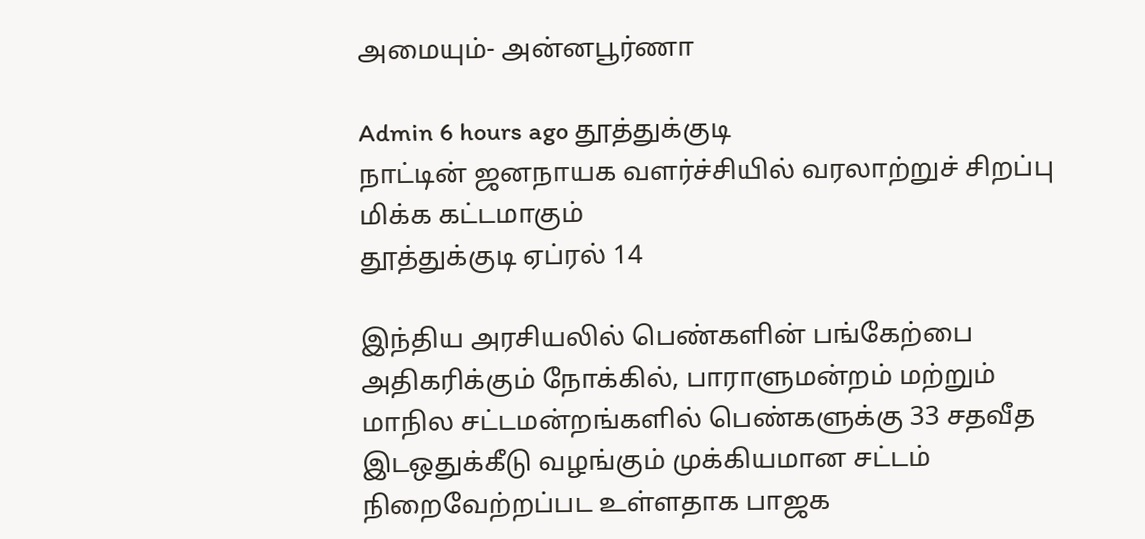அமையும்- அன்னபூர்ணா

Admin 6 hours ago தூத்துக்குடி
நாட்டின் ஜனநாயக வளர்ச்சியில் வரலாற்றுச் சிறப்பு மிக்க கட்டமாகும்
தூத்துக்குடி ஏப்ரல் 14

இந்திய அரசியலில் பெண்களின் பங்கேற்பை அதிகரிக்கும் நோக்கில், பாராளுமன்றம் மற்றும் மாநில சட்டமன்றங்களில் பெண்களுக்கு 33 சதவீத இடஒதுக்கீடு வழங்கும் முக்கியமான சட்டம் நிறைவேற்றப்பட உள்ளதாக பாஜக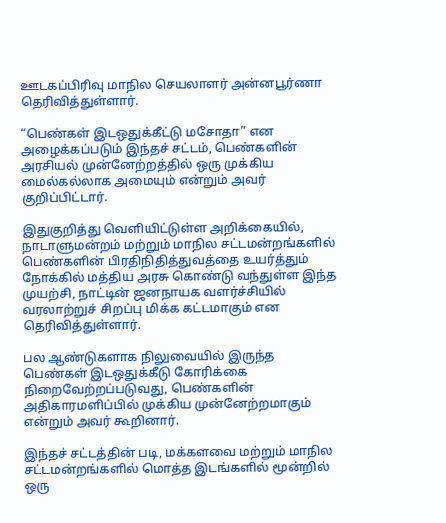ஊடகப்பிரிவு மாநில செயலாளர் அன்னபூர்ணா தெரிவித்துள்ளார்.

“பெண்கள் இடஒதுக்கீட்டு மசோதா” என அழைக்கப்படும் இந்தச் சட்டம், பெண்களின் அரசியல் முன்னேற்றத்தில் ஒரு முக்கிய மைல்கல்லாக அமையும் என்றும் அவர் குறிப்பிட்டார்.

இதுகுறித்து வெளியிட்டுள்ள அறிக்கையில், நாடாளுமன்றம் மற்றும் மாநில சட்டமன்றங்களில் பெண்களின் பிரதிநிதித்துவத்தை உயர்த்தும் நோக்கில் மத்திய அரசு கொண்டு வந்துள்ள இந்த முயற்சி, நாட்டின் ஜனநாயக வளர்ச்சியில் வரலாற்றுச் சிறப்பு மிக்க கட்டமாகும் என தெரிவித்துள்ளார்.

பல ஆண்டுகளாக நிலுவையில் இருந்த பெண்கள் இடஒதுக்கீடு கோரிக்கை நிறைவேற்றப்படுவது, பெண்களின் அதிகாரமளிப்பில் முக்கிய முன்னேற்றமாகும் என்றும் அவர் கூறினார்.

இந்தச் சட்டத்தின் படி, மக்களவை மற்றும் மாநில சட்டமன்றங்களில் மொத்த இடங்களில் மூன்றில் ஒரு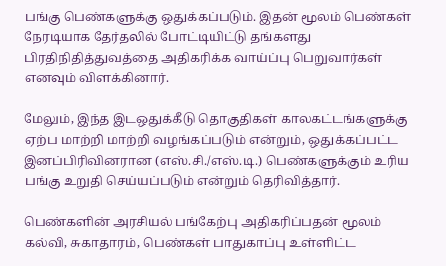பங்கு பெண்களுக்கு ஒதுக்கப்படும். இதன் மூலம் பெண்கள் நேரடியாக தேர்தலில் போட்டியிட்டு தங்களது பிரதிநிதித்துவத்தை அதிகரிக்க வாய்ப்பு பெறுவார்கள் எனவும் விளக்கினார்.

மேலும், இந்த இடஒதுக்கீடு தொகுதிகள் காலகட்டங்களுக்கு ஏற்ப மாற்றி மாற்றி வழங்கப்படும் என்றும், ஒதுக்கப்பட்ட இனப்பிரிவினரான (எஸ்.சி./எஸ்.டி.) பெண்களுக்கும் உரிய பங்கு உறுதி செய்யப்படும் என்றும் தெரிவித்தார்.

பெண்களின் அரசியல் பங்கேற்பு அதிகரிப்பதன் மூலம் கல்வி, சுகாதாரம், பெண்கள் பாதுகாப்பு உள்ளிட்ட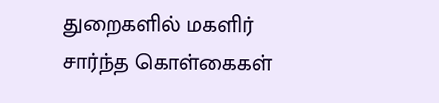துறைகளில் மகளிர் சார்ந்த கொள்கைகள்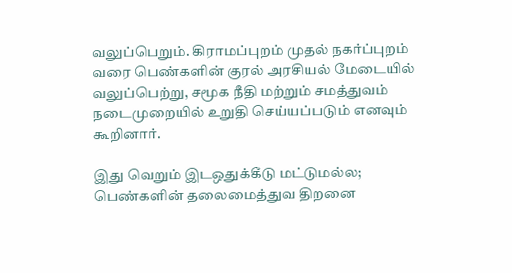வலுப்பெறும். கிராமப்புறம் முதல் நகர்ப்புறம் வரை பெண்களின் குரல் அரசியல் மேடையில் வலுப்பெற்று, சமூக நீதி மற்றும் சமத்துவம் நடைமுறையில் உறுதி செய்யப்படும் எனவும் கூறினார்.

இது வெறும் இடஒதுக்கீடு மட்டுமல்ல; பெண்களின் தலைமைத்துவ திறனை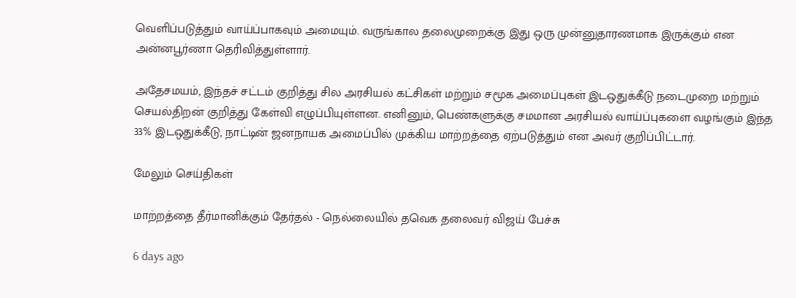வெளிப்படுத்தும் வாய்ப்பாகவும் அமையும். வருங்கால தலைமுறைக்கு இது ஒரு முன்னுதாரணமாக இருக்கும் என அன்னபூர்ணா தெரிவித்துள்ளார்.

அதேசமயம், இந்தச் சட்டம் குறித்து சில அரசியல் கட்சிகள் மற்றும் சமூக அமைப்புகள் இடஒதுக்கீடு நடைமுறை மற்றும் செயல்திறன் குறித்து கேள்வி எழுப்பியுள்ளன. எனினும், பெண்களுக்கு சமமான அரசியல் வாய்ப்புகளை வழங்கும் இந்த 33% இடஒதுக்கீடு, நாட்டின் ஜனநாயக அமைப்பில் முக்கிய மாற்றத்தை ஏற்படுத்தும் என அவர் குறிப்பிட்டார்.

மேலும் செய்திகள்

மாற்றத்தை தீர்மானிக்கும் தேர்தல் - நெல்லையில் தவெக தலைவர் விஜய் பேச்சு

6 days ago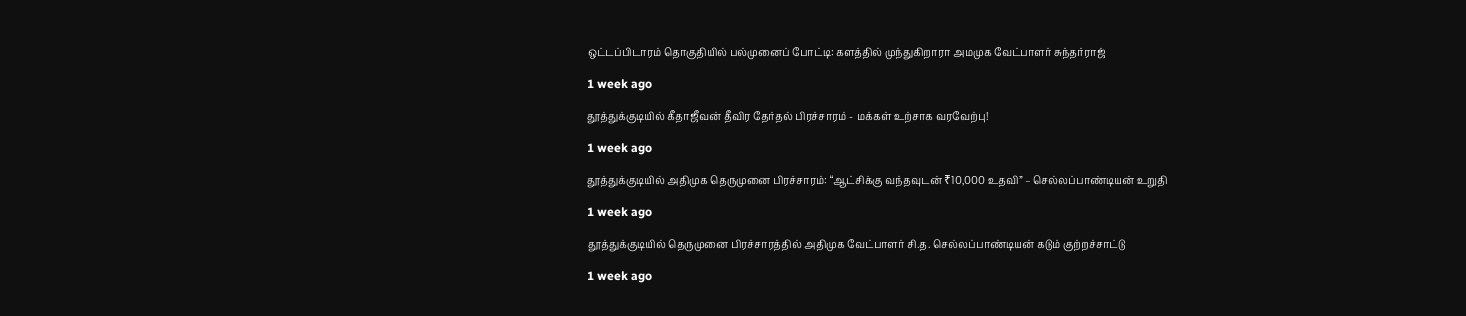ஒட்டப்பிடாரம் தொகுதியில் பல்முனைப் போட்டி: களத்தில் முந்துகிறாரா அமமுக வேட்பாளர் சுந்தர்ராஜ்

1 week ago

தூத்துக்குடியில் கீதாஜீவன் தீவிர தேர்தல் பிரச்சாரம் - மக்கள் உற்சாக வரவேற்பு!

1 week ago

தூத்துக்குடியில் அதிமுக தெருமுனை பிரச்சாரம்: “ஆட்சிக்கு வந்தவுடன் ₹10,000 உதவி” – செல்லப்பாண்டியன் உறுதி

1 week ago

தூத்துக்குடியில் தெருமுனை பிரச்சாரத்தில் அதிமுக வேட்பாளர் சி.த. செல்லப்பாண்டியன் கடும் குற்றச்சாட்டு

1 week ago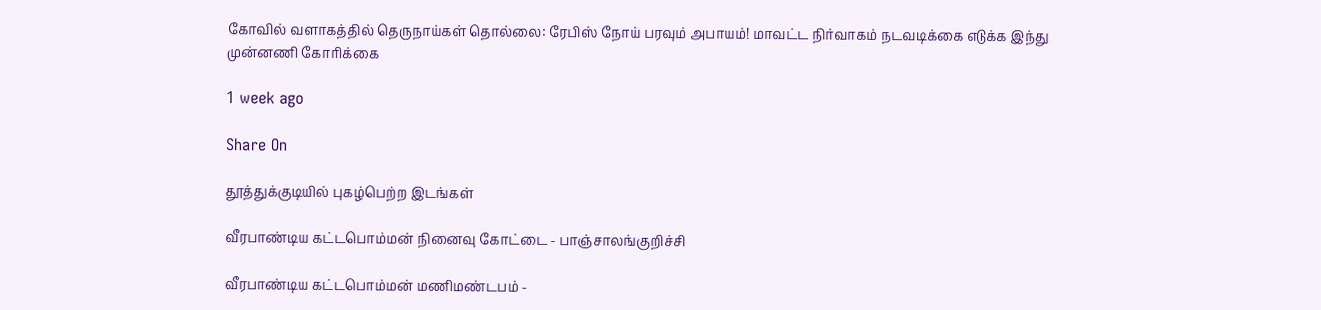கோவில் வளாகத்தில் தெருநாய்கள் தொல்லை: ரேபிஸ் நோய் பரவும் அபாயம்! மாவட்ட நிர்வாகம் நடவடிக்கை எடுக்க இந்து முன்னணி கோரிக்கை

1 week ago

Share On

தூத்துக்குடியில் புகழ்பெற்ற இடங்கள்

வீரபாண்டிய கட்டபொம்மன் நினைவு கோட்டை - பாஞ்சாலங்குறிச்சி

வீரபாண்டிய கட்டபொம்மன் மணிமண்டபம் -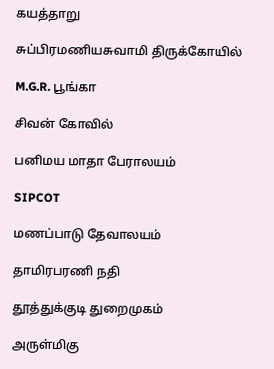கயத்தாறு

சுப்பிரமணியசுவாமி திருக்கோயில்

M.G.R. பூங்கா

சிவன் கோவில்

பனிமய மாதா பேராலயம்

SIPCOT

மணப்பாடு தேவாலயம்

தாமிரபரணி நதி

தூத்துக்குடி துறைமுகம்

அருள்மிகு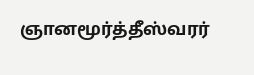ஞானமூர்த்தீஸ்வரர்